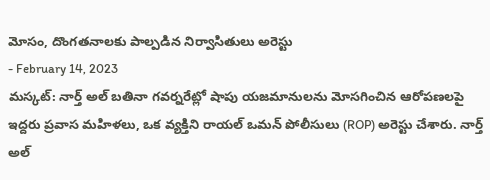మోసం, దొంగతనాలకు పాల్పడిన నిర్వాసితులు అరెస్టు
- February 14, 2023
మస్కట్: నార్త్ అల్ బతినా గవర్నరేట్లో షాపు యజమానులను మోసగించిన ఆరోపణలపై ఇద్దరు ప్రవాస మహిళలు, ఒక వ్యక్తిని రాయల్ ఒమన్ పోలీసులు (ROP) అరెస్టు చేశారు. నార్త్ అల్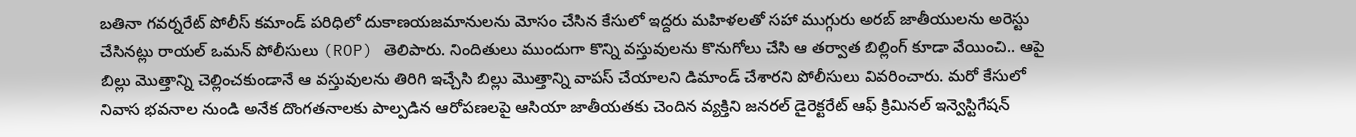బతినా గవర్నరేట్ పోలీస్ కమాండ్ పరిధిలో దుకాణయజమానులను మోసం చేసిన కేసులో ఇద్దరు మహిళలతో సహా ముగ్గురు అరబ్ జాతీయులను అరెస్టు చేసినట్లు రాయల్ ఒమన్ పోలీసులు (ROP) తెలిపారు. నిందితులు ముందుగా కొన్ని వస్తువులను కొనుగోలు చేసి ఆ తర్వాత బిల్లింగ్ కూడా వేయించి.. ఆపై బిల్లు మొత్తాన్ని చెల్లించకుండానే ఆ వస్తువులను తిరిగి ఇచ్చేసి బిల్లు మొత్తాన్ని వాపస్ చేయాలని డిమాండ్ చేశారని పోలీసులు వివరించారు. మరో కేసులో నివాస భవనాల నుండి అనేక దొంగతనాలకు పాల్పడిన ఆరోపణలపై ఆసియా జాతీయతకు చెందిన వ్యక్తిని జనరల్ డైరెక్టరేట్ ఆఫ్ క్రిమినల్ ఇన్వెస్టిగేషన్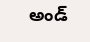అండ్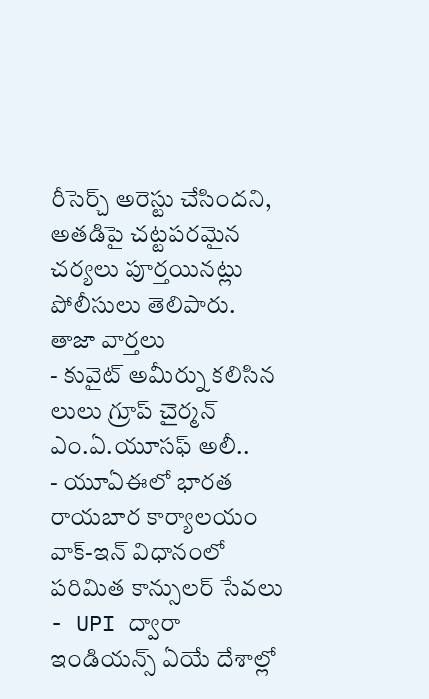రీసెర్చ్ అరెస్టు చేసిందని, అతడిపై చట్టపరమైన చర్యలు పూర్తయినట్లు పోలీసులు తెలిపారు.
తాజా వార్తలు
- కువైట్ అమీర్ను కలిసిన లులు గ్రూప్ చైర్మన్ ఎం.ఏ.యూసఫ్ అలీ..
- యూఏఈలో భారత రాయబార కార్యాలయం వాక్-ఇన్ విధానంలో పరిమిత కాన్సులర్ సేవలు
- UPI ద్వారా ఇండియన్స్ ఏయే దేశాల్లో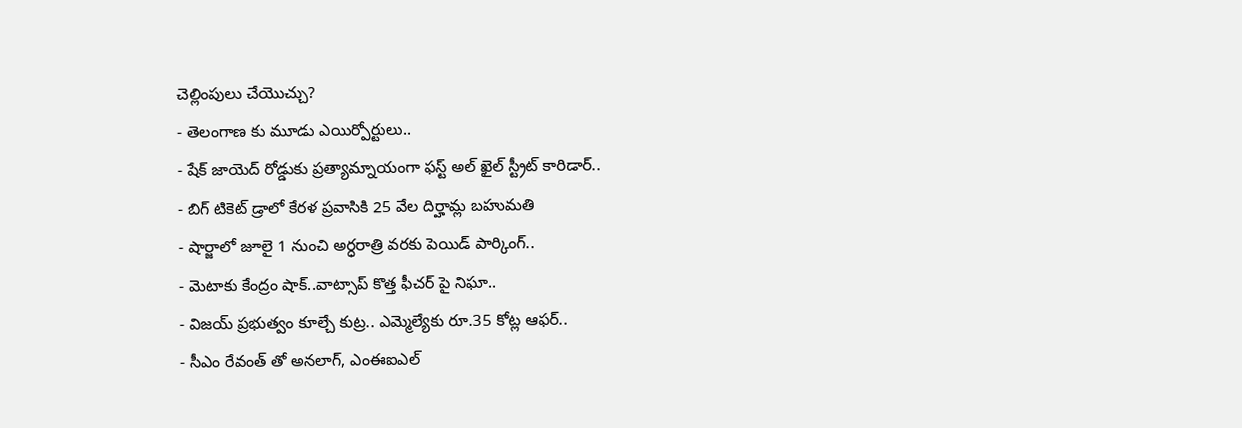చెల్లింపులు చేయొచ్చు?
- తెలంగాణ కు మూడు ఎయిర్పోర్టులు..
- షేక్ జాయెద్ రోడ్డుకు ప్రత్యామ్నాయంగా ఫస్ట్ అల్ ఖైల్ స్ట్రీట్ కారిడార్..
- బిగ్ టికెట్ డ్రాలో కేరళ ప్రవాసికి 25 వేల దిర్హామ్ల బహుమతి
- షార్జాలో జూలై 1 నుంచి అర్ధరాత్రి వరకు పెయిడ్ పార్కింగ్..
- మెటాకు కేంద్రం షాక్..వాట్సాప్ కొత్త ఫీచర్ పై నిఘా..
- విజయ్ ప్రభుత్వం కూల్చే కుట్ర.. ఎమ్మెల్యేకు రూ.35 కోట్ల ఆఫర్..
- సీఎం రేవంత్ తో అనలాగ్, ఎంఈఐఎల్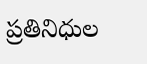ప్రతినిధుల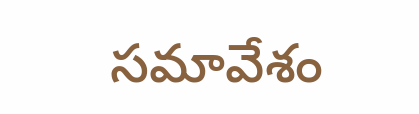సమావేశం